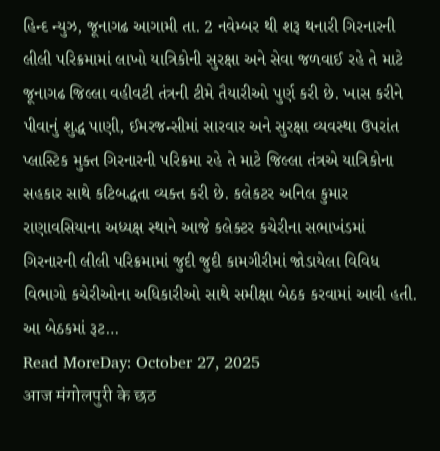હિન્દ ન્યુઝ, જૂનાગઢ આગામી તા. 2 નવેમ્બર થી શરૂ થનારી ગિરનારની લીલી પરિક્રમામાં લાખો યાત્રિકોની સુરક્ષા અને સેવા જળવાઈ રહે તે માટે જૂનાગઢ જિલ્લા વહીવટી તંત્રની ટીમે તૈયારીઓ પુર્ણ કરી છે. ખાસ કરીને પીવાનું શુદ્ધ પાણી, ઈમરજન્સીમાં સારવાર અને સુરક્ષા વ્યવસ્થા ઉપરાંત પ્લાસ્ટિક મુક્ત ગિરનારની પરિક્રમા રહે તે માટે જિલ્લા તંત્રએ યાત્રિકોના સહકાર સાથે કટિબદ્ધતા વ્યક્ત કરી છે. કલેકટર અનિલ કુમાર રાણાવસિયાના અધ્યક્ષ સ્થાને આજે કલેક્ટર કચેરીના સભાખંડમાં ગિરનારની લીલી પરિક્રમામાં જુદી જુદી કામગીરીમાં જોડાયેલા વિવિધ વિભાગો કચેરીઓના અધિકારીઓ સાથે સમીક્ષા બેઠક કરવામાં આવી હતી. આ બેઠકમાં રૂટ…
Read MoreDay: October 27, 2025
आज मंगोलपुरी के छठ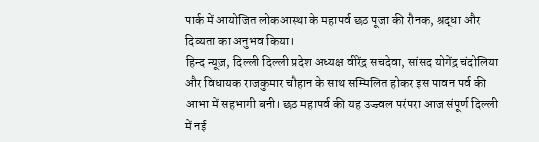पार्क में आयोजित लोकआस्था के महापर्व छठ पूजा की रौनक, श्रद्धा और दिव्यता का अनुभव किया।
हिन्द न्यूज़, दिल्ली दिल्ली प्रदेश अध्यक्ष वीरेंद्र सचदेवा, सांसद योगेंद्र चंदोलिया और विधायक राजकुमार चौहान के साथ सम्मिलित होकर इस पावन पर्व की आभा में सहभागी बनी। छठ महापर्व की यह उज्ज्वल परंपरा आज संपूर्ण दिल्ली में नई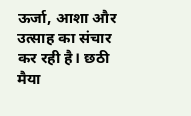ऊर्जा, आशा और उत्साह का संचार कर रही है। छठी मैया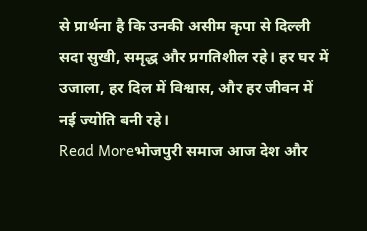से प्रार्थना है कि उनकी असीम कृपा से दिल्ली सदा सुखी, समृद्ध और प्रगतिशील रहे। हर घर में उजाला, हर दिल में विश्वास, और हर जीवन में नई ज्योति बनी रहे।
Read Moreभोजपुरी समाज आज देश और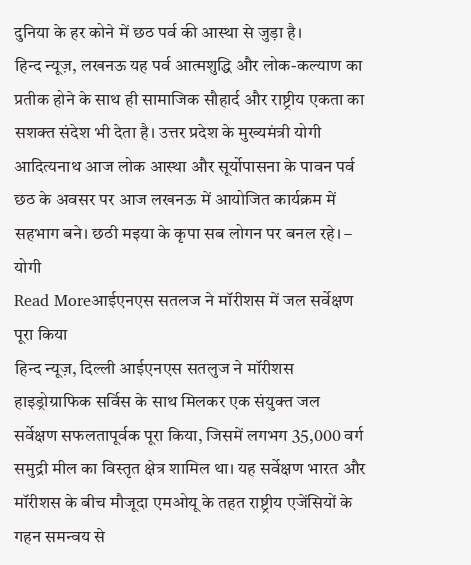दुनिया के हर कोने में छठ पर्व की आस्था से जुड़ा है।
हिन्द न्यूज़, लखनऊ यह पर्व आत्मशुद्धि और लोक-कल्याण का प्रतीक होने के साथ ही सामाजिक सौहार्द और राष्ट्रीय एकता का सशक्त संदेश भी देता है। उत्तर प्रदेश के मुख्यमंत्री योगी आदित्यनाथ आज लोक आस्था और सूर्योपासना के पावन पर्व छठ के अवसर पर आज लखनऊ में आयोजित कार्यक्रम में सहभाग बने। छठी मइया के कृपा सब लोगन पर बनल रहे। – योगी
Read Moreआईएनएस सतलज ने मॉरीशस में जल सर्वेक्षण पूरा किया
हिन्द न्यूज़, दिल्ली आईएनएस सतलुज ने मॉरीशस हाइड्रोग्राफिक सर्विस के साथ मिलकर एक संयुक्त जल सर्वेक्षण सफलतापूर्वक पूरा किया, जिसमें लगभग 35,000 वर्ग समुद्री मील का विस्तृत क्षेत्र शामिल था। यह सर्वेक्षण भारत और मॉरीशस के बीच मौजूदा एमओयू के तहत राष्ट्रीय एजेंसियों के गहन समन्वय से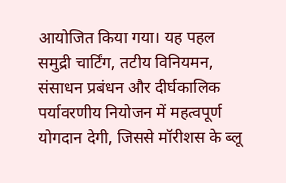आयोजित किया गया। यह पहल समुद्री चार्टिंग, तटीय विनियमन, संसाधन प्रबंधन और दीर्घकालिक पर्यावरणीय नियोजन में महत्वपूर्ण योगदान देगी, जिससे मॉरीशस के ब्लू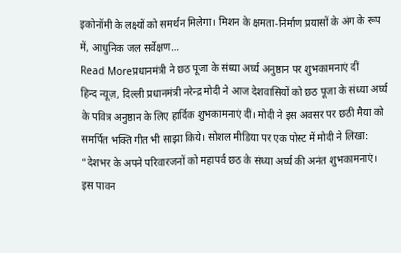इकोनॉमी के लक्ष्यों को समर्थन मिलेगा। मिशन के क्षमता-निर्माण प्रयासों के अंग के रूप में, आधुनिक जल सर्वेक्षण…
Read Moreप्रधानमंत्री ने छठ पूजा के संध्या अर्घ्य अनुष्ठान पर शुभकामनाएं दीं
हिन्द न्यूज़, दिल्ली प्रधानमंत्री नरेन्द्र मोदी ने आज देशवासियों को छठ पूजा के संध्या अर्घ्य के पवित्र अनुष्ठान के लिए हार्दिक शुभकामनाएं दीं। मोदी ने इस अवसर पर छठी मैया को समर्पित भक्ति गीत भी साझा किये। सोशल मीडिया पर एक पोस्ट में मोदी ने लिखा: “देशभर के अपने परिवारजनों को महापर्व छठ के संध्या अर्घ्य की अनंत शुभकामनाएं। इस पावन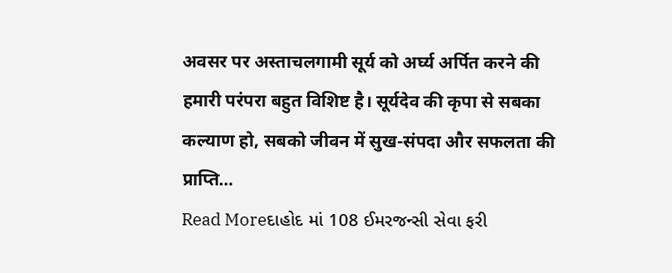अवसर पर अस्ताचलगामी सूर्य को अर्घ्य अर्पित करने की हमारी परंपरा बहुत विशिष्ट है। सूर्यदेव की कृपा से सबका कल्याण हो, सबको जीवन में सुख-संपदा और सफलता की प्राप्ति…
Read Moreદાહોદ માં 108 ઈમરજન્સી સેવા ફરી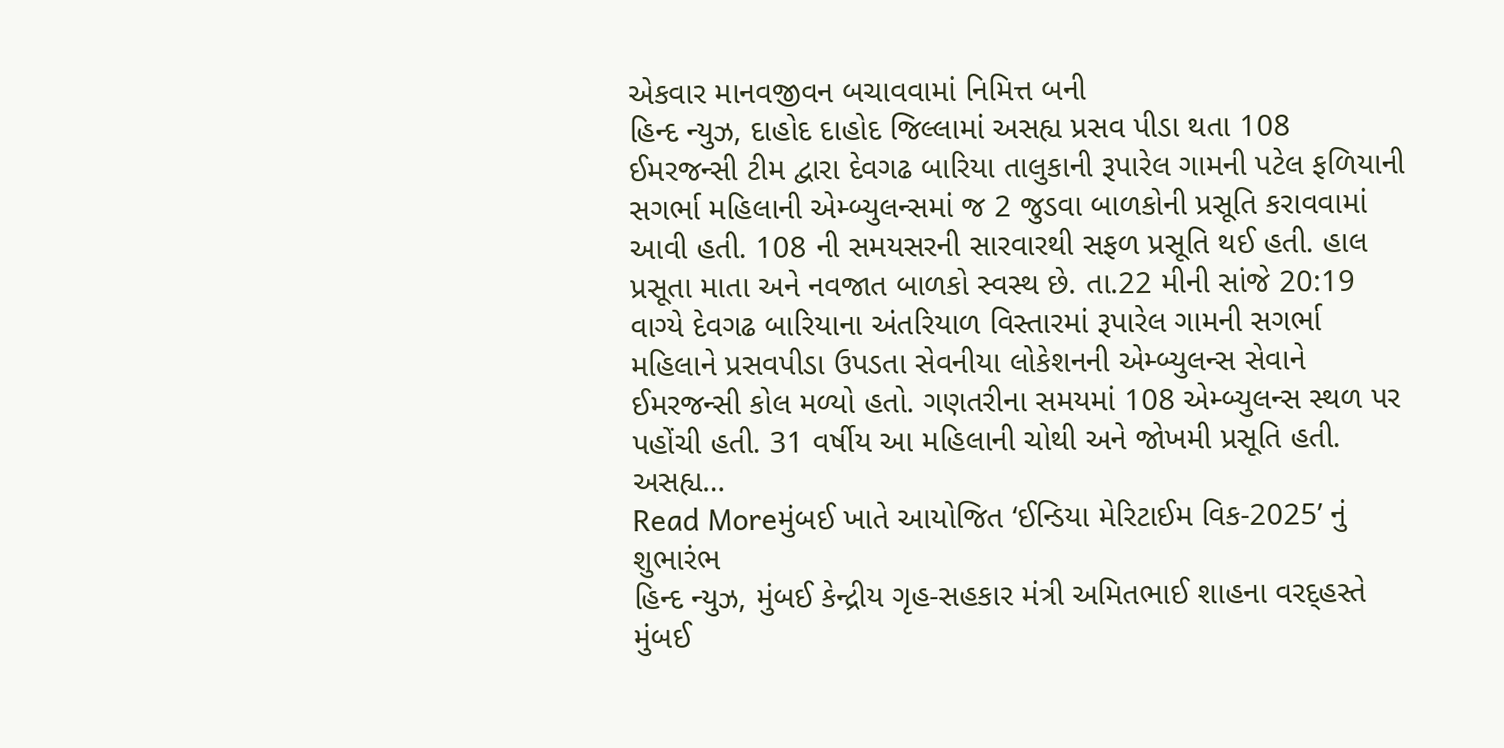એકવાર માનવજીવન બચાવવામાં નિમિત્ત બની
હિન્દ ન્યુઝ, દાહોદ દાહોદ જિલ્લામાં અસહ્ય પ્રસવ પીડા થતા 108 ઈમરજન્સી ટીમ દ્વારા દેવગઢ બારિયા તાલુકાની રૂપારેલ ગામની પટેલ ફળિયાની સગર્ભા મહિલાની એમ્બ્યુલન્સમાં જ 2 જુડવા બાળકોની પ્રસૂતિ કરાવવામાં આવી હતી. 108 ની સમયસરની સારવારથી સફળ પ્રસૂતિ થઈ હતી. હાલ પ્રસૂતા માતા અને નવજાત બાળકો સ્વસ્થ છે. તા.22 મીની સાંજે 20:19 વાગ્યે દેવગઢ બારિયાના અંતરિયાળ વિસ્તારમાં રૂપારેલ ગામની સગર્ભા મહિલાને પ્રસવપીડા ઉપડતા સેવનીયા લોકેશનની એમ્બ્યુલન્સ સેવાને ઈમરજન્સી કોલ મળ્યો હતો. ગણતરીના સમયમાં 108 એમ્બ્યુલન્સ સ્થળ પર પહોંચી હતી. 31 વર્ષીય આ મહિલાની ચોથી અને જોખમી પ્રસૂતિ હતી. અસહ્ય…
Read Moreમુંબઈ ખાતે આયોજિત ‘ઈન્ડિયા મેરિટાઈમ વિક-2025’ નું શુભારંભ
હિન્દ ન્યુઝ, મુંબઈ કેન્દ્રીય ગૃહ-સહકાર મંત્રી અમિતભાઈ શાહના વરદ્હસ્તે મુંબઈ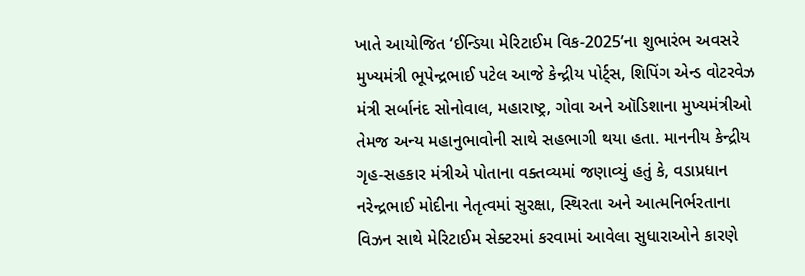ખાતે આયોજિત ‘ઈન્ડિયા મેરિટાઈમ વિક-2025’ના શુભારંભ અવસરે મુખ્યમંત્રી ભૂપેન્દ્રભાઈ પટેલ આજે કેન્દ્રીય પોર્ટ્સ, શિપિંગ એન્ડ વોટરવેઝ મંત્રી સર્બાનંદ સોનોવાલ, મહારાષ્ટ્ર, ગોવા અને ઑડિશાના મુખ્યમંત્રીઓ તેમજ અન્ય મહાનુભાવોની સાથે સહભાગી થયા હતા. માનનીય કેન્દ્રીય ગૃહ-સહકાર મંત્રીએ પોતાના વક્તવ્યમાં જણાવ્યું હતું કે, વડાપ્રધાન નરેન્દ્રભાઈ મોદીના નેતૃત્વમાં સુરક્ષા, સ્થિરતા અને આત્મનિર્ભરતાના વિઝન સાથે મેરિટાઈમ સેક્ટરમાં કરવામાં આવેલા સુધારાઓને કારણે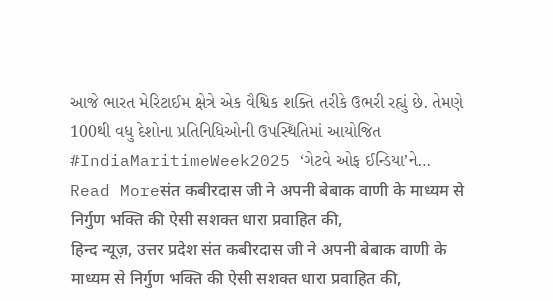આજે ભારત મેરિટાઈમ ક્ષેત્રે એક વૈશ્વિક શક્તિ તરીકે ઉભરી રહ્યું છે. તેમણે 100થી વધુ દેશોના પ્રતિનિધિઓની ઉપસ્થિતિમાં આયોજિત #IndiaMaritimeWeek2025 ‘ગેટવે ઓફ ઈન્ડિયા’ને…
Read Moreसंत कबीरदास जी ने अपनी बेबाक वाणी के माध्यम से निर्गुण भक्ति की ऐसी सशक्त धारा प्रवाहित की,
हिन्द न्यूज़, उत्तर प्रदेश संत कबीरदास जी ने अपनी बेबाक वाणी के माध्यम से निर्गुण भक्ति की ऐसी सशक्त धारा प्रवाहित की,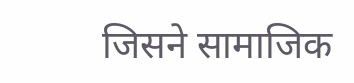जिसने सामाजिक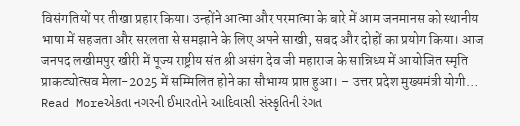विसंगतियों पर तीखा प्रहार किया। उन्होंने आत्मा और परमात्मा के बारे में आम जनमानस को स्थानीय भाषा में सहजता और सरलता से समझाने के लिए अपने साखी, सबद और दोहों का प्रयोग किया। आज जनपद लखीमपुर खीरी में पूज्य राष्ट्रीय संत श्री असंग देव जी महाराज के सान्निध्य में आयोजित स्मृति प्राकट्योत्सव मेला-2025 में सम्मिलित होने का सौभाग्य प्राप्त हुआ। – उत्तर प्रदेश मुख्यमंत्री योगी…
Read Moreએકતા નગરની ઈમારતોને આદિવાસી સંસ્કૃતિની રંગત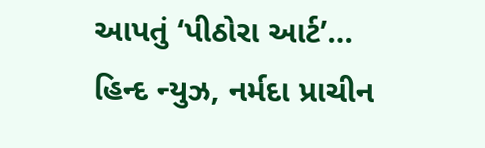આપતું ‘પીઠોરા આર્ટ’…
હિન્દ ન્યુઝ, નર્મદા પ્રાચીન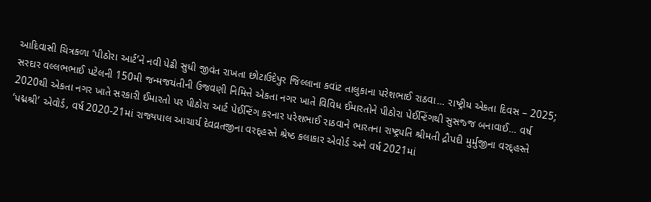આદિવાસી ચિત્રકળા ‘પીઠોરા આર્ટ’ને નવી પેઢી સુધી જીવંત રાખતા છોટાઉદેપુર જિલ્લાના કવાંટ તાલુકાના પરેશભાઈ રાઠવા… રાષ્ટ્રીય એકતા દિવસ – 2025; સરદાર વલ્લભભાઈ પટેલની 150મી જન્મજયંતીની ઉજવણી નિમિત્તે એકતા નગર ખાતે વિવિધ ઈમારતોને પીઠોરા પેઈન્ટિંગથી સુસજ્જ બનાવાઈ… વર્ષ 2020થી એકતા નગર ખાતે સરકારી ઈમારતો પર પીઠોરા આર્ટ પેઈન્ટિંગ કરનાર પરેશભાઈ રાઠવાને ભારતના રાષ્ટ્રપતિ શ્રીમતી દ્રૌપદી મુર્મુજીના વરદ્હસ્તે ‘પદ્મશ્રી’ એવોર્ડ, વર્ષ 2020-21માં રાજ્યપાલ આચાર્ય દેવવ્રતજીના વરદ્હસ્તે શ્રેષ્ઠ કલાકાર એવોર્ડ અને વર્ષ 2021માં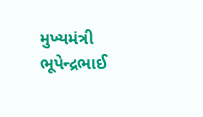મુખ્યમંત્રી ભૂપેન્દ્રભાઈ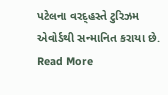પટેલના વરદ્હસ્તે ટુરિઝમ એવોર્ડથી સન્માનિત કરાયા છે.
Read More